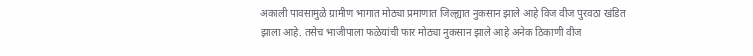अकाली पावसामुळे ग्रामीण भागात मोठ्या प्रमाणात जिल्ह्यात नुकसान झाले आहे विज वीज पुरवठा खंडित झाला आहे. तसेच भाजीपाला फळेयांची फार मोठ्या नुकसान झाले आहे अनेक ठिकाणी वीज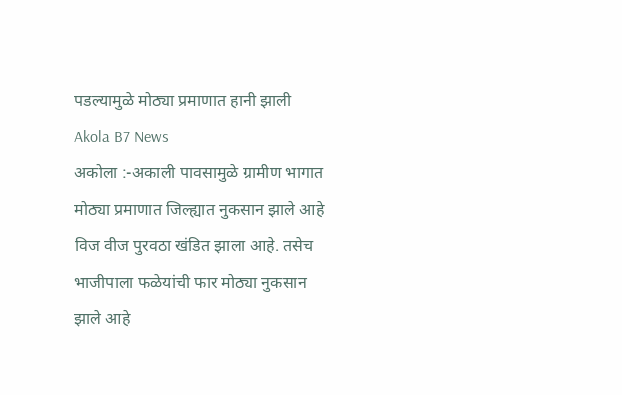पडल्यामुळे मोठ्या प्रमाणात हानी झाली
Akola B7 News
अकोला :-अकाली पावसामुळे ग्रामीण भागात मोठ्या प्रमाणात जिल्ह्यात नुकसान झाले आहे विज वीज पुरवठा खंडित झाला आहे. तसेच भाजीपाला फळेयांची फार मोठ्या नुकसान झाले आहे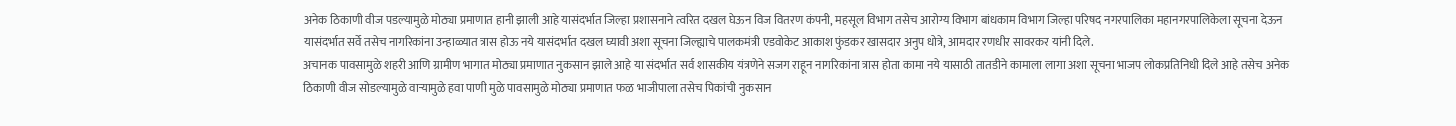अनेक ठिकाणी वीज पडल्यामुळे मोठ्या प्रमाणात हानी झाली आहे यासंदर्भात जिल्हा प्रशासनाने त्वरित दखल घेऊन विज वितरण कंपनी, महसूल विभाग तसेच आरोग्य विभाग बांधकाम विभाग जिल्हा परिषद नगरपालिका महानगरपालिकेला सूचना देऊन यासंदर्भात सर्वे तसेच नागरिकांना उन्हाळ्यात त्रास होऊ नये यासंदर्भात दखल घ्यावी अशा सूचना जिल्ह्याचे पालकमंत्री एडवोकेट आकाश फुंडकर खासदार अनुप धोत्रे, आमदार रणधीर सावरकर यांनी दिले.
अचानक पावसामुळे शहरी आणि ग्रामीण भागात मोठ्या प्रमाणात नुकसान झाले आहे या संदर्भात सर्व शासकीय यंत्रणेने सजग राहून नागरिकांना त्रास होता कामा नये यासाठी तातडीने कामाला लागा अशा सूचना भाजप लोकप्रतिनिधी दिले आहे तसेच अनेक ठिकाणी वीज सोडल्यामुळे वाऱ्यामुळे हवा पाणी मुळे पावसामुळे मोठ्या प्रमाणात फळ भाजीपाला तसेच पिकांची नुकसान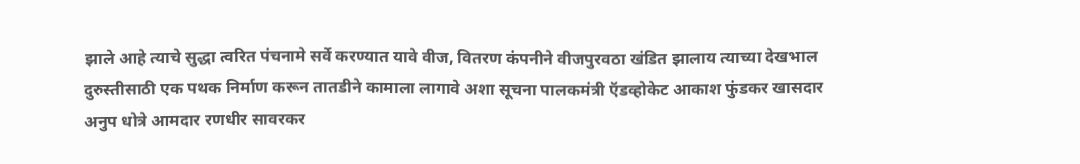झाले आहे त्याचे सुद्धा त्वरित पंचनामे सर्वे करण्यात यावे वीज, वितरण कंपनीने वीजपुरवठा खंडित झालाय त्याच्या देखभाल दुरुस्तीसाठी एक पथक निर्माण करून तातडीने कामाला लागावे अशा सूचना पालकमंत्री ऍडव्होकेट आकाश फुंडकर खासदार अनुप धोत्रे आमदार रणधीर सावरकर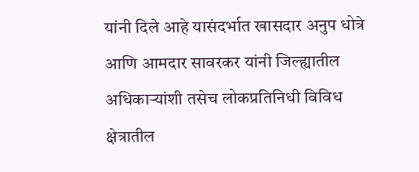यांनी दिले आहे यासंदर्भात खासदार अनुप धोत्रे आणि आमदार सावरकर यांनी जिल्ह्यातील अधिकाऱ्यांशी तसेच लोकप्रतिनिधी विविध क्षेत्रातील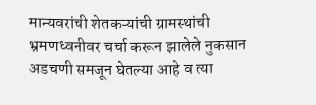मान्यवरांची शेतकऱ्यांची ग्रामस्थांची भ्रमणध्वनीवर चर्चा करून झालेले नुकसान अडचणी समजून घेतल्या आहे व त्या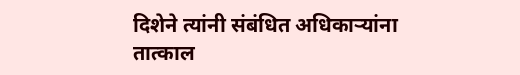दिशेने त्यांनी संबंधित अधिकाऱ्यांना तात्काल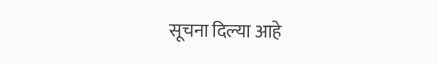सूचना दिल्या आहे